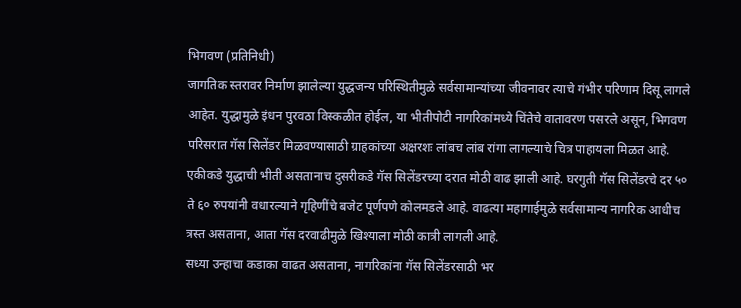भिगवण (प्रतिनिधी)
जागतिक स्तरावर निर्माण झालेल्या युद्धजन्य परिस्थितीमुळे सर्वसामान्यांच्या जीवनावर त्याचे गंभीर परिणाम दिसू लागले आहेत. युद्धामुळे इंधन पुरवठा विस्कळीत होईल, या भीतीपोटी नागरिकांमध्ये चिंतेचे वातावरण पसरले असून, भिगवण परिसरात गॅस सिलेंडर मिळवण्यासाठी ग्राहकांच्या अक्षरशः लांबच लांब रांगा लागल्याचे चित्र पाहायला मिळत आहे.
एकीकडे युद्धाची भीती असतानाच दुसरीकडे गॅस सिलेंडरच्या दरात मोठी वाढ झाली आहे. घरगुती गॅस सिलेंडरचे दर ५० ते ६० रुपयांनी वधारल्याने गृहिणींचे बजेट पूर्णपणे कोलमडले आहे. वाढत्या महागाईमुळे सर्वसामान्य नागरिक आधीच त्रस्त असताना, आता गॅस दरवाढीमुळे खिश्याला मोठी कात्री लागली आहे.
सध्या उन्हाचा कडाका वाढत असताना, नागरिकांना गॅस सिलेंडरसाठी भर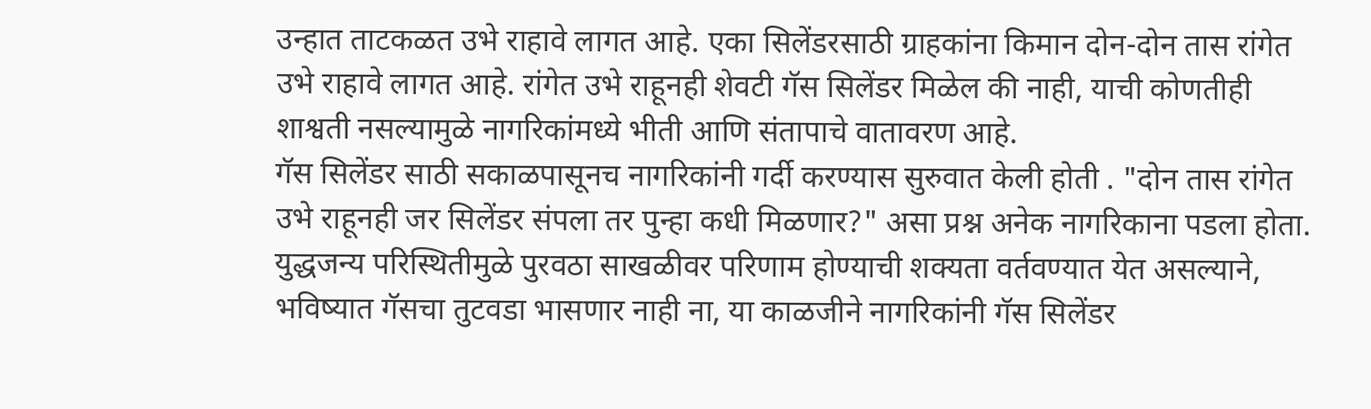उन्हात ताटकळत उभे राहावे लागत आहे. एका सिलेंडरसाठी ग्राहकांना किमान दोन-दोन तास रांगेत उभे राहावे लागत आहे. रांगेत उभे राहूनही शेवटी गॅस सिलेंडर मिळेल की नाही, याची कोणतीही शाश्वती नसल्यामुळे नागरिकांमध्ये भीती आणि संतापाचे वातावरण आहे.
गॅस सिलेंडर साठी सकाळपासूनच नागरिकांनी गर्दी करण्यास सुरुवात केली होती . "दोन तास रांगेत उभे राहूनही जर सिलेंडर संपला तर पुन्हा कधी मिळणार?" असा प्रश्न अनेक नागरिकाना पडला होता. युद्धजन्य परिस्थितीमुळे पुरवठा साखळीवर परिणाम होण्याची शक्यता वर्तवण्यात येत असल्याने, भविष्यात गॅसचा तुटवडा भासणार नाही ना, या काळजीने नागरिकांनी गॅस सिलेंडर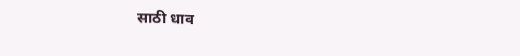साठी धाव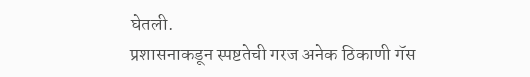घेतली.
प्रशासनाकडून स्पष्टतेची गरज अनेक ठिकाणी गॅस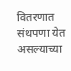वितरणात संथपणा येत असल्याच्या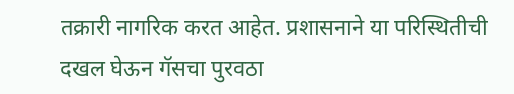तक्रारी नागरिक करत आहेत. प्रशासनाने या परिस्थितीची दखल घेऊन गॅसचा पुरवठा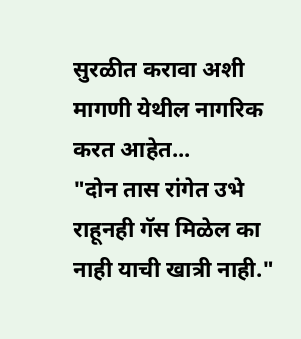सुरळीत करावा अशी मागणी येथील नागरिक करत आहेत...
"दोन तास रांगेत उभे राहूनही गॅस मिळेल का नाही याची खात्री नाही."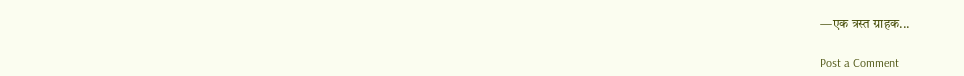—एक त्रस्त ग्राहक...


Post a Comment